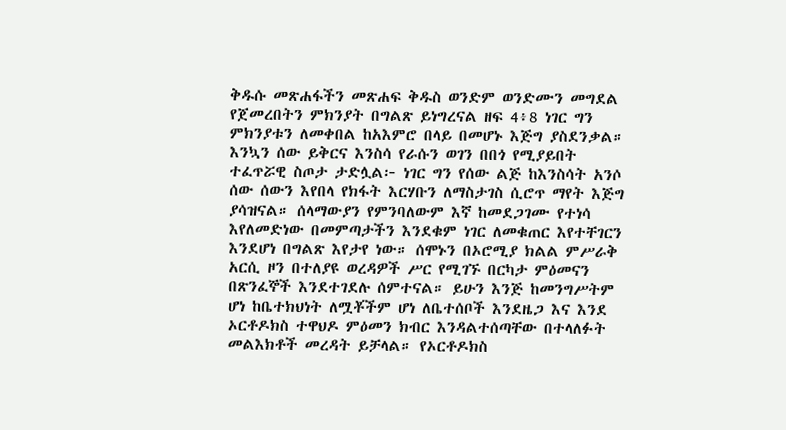ቅዱሱ መጽሐፋችን መጽሐፍ ቅዱስ ወንድም ወንድሙን መግደል የጀመረበትን ምክንያት በግልጽ ይነግረናል ዘፍ 4፥8 ነገር ግን ምክንያቱን ለመቀበል ከአእምሮ በላይ በመሆኑ እጅግ ያስደንቃል። እንኳን ሰው ይቅርና እንስሳ የራሱን ወገን በበጎ የሚያይበት ተፈጥሯዊ ስጦታ ታድሏል፦ ነገር ግን የሰው ልጅ ከእንስሳት አንሶ ሰው ሰውን እየበላ የክፋት እርሃቡን ለማስታገስ ሲሮጥ ማየት እጅግ ያሳዝናል። ሰላማውያን የምንባለውም እኛ ከመደጋገሙ የተነሳ እየለመድነው በመምጣታችን እንደቁም ነገር ለመቁጠር እየተቸገርን እንደሆነ በግልጽ እየታየ ነው። ሰሞኑን በኦሮሚያ ክልል ምሥራቅ አርሲ ዞን በተለያዩ ወረዳዎች ሥር የሚገኙ በርካታ ምዕመናን በጽንፈኞች እንደተገደሉ ሰምተናል። ይሁን እንጅ ከመንግሥትም ሆነ ከቤተክህነት ለሟቾችም ሆነ ለቤተሰቦች እንደዜጋ እና እንደ ኦርቶዶክስ ተዋህዶ ምዕመን ክብር እንዳልተሰጣቸው በተላለፉት መልእክቶች መረዳት ይቻላል። የኦርቶዶክስ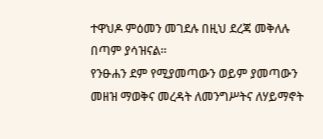ተዋህዶ ምዕመን መገደሉ በዚህ ደረጃ መቅለሉ በጣም ያሳዝናል።
የንፁሐን ደም የሚያመጣውን ወይም ያመጣውን መዘዝ ማወቅና መረዳት ለመንግሥትና ለሃይማኖት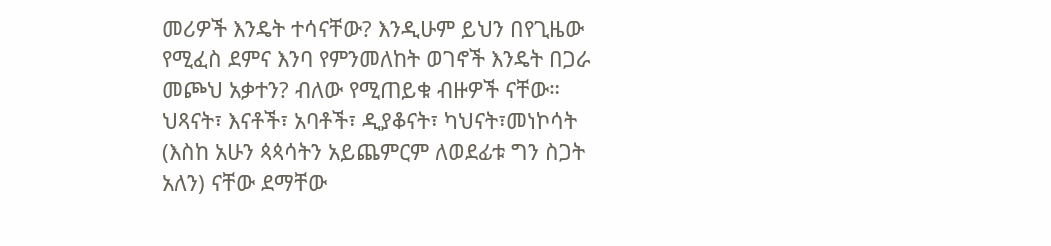መሪዎች እንዴት ተሳናቸው? እንዲሁም ይህን በየጊዜው የሚፈስ ደምና እንባ የምንመለከት ወገኖች እንዴት በጋራ መጮህ አቃተን? ብለው የሚጠይቁ ብዙዎች ናቸው። ህጻናት፣ እናቶች፣ አባቶች፣ ዲያቆናት፣ ካህናት፣መነኮሳት (እስከ አሁን ጳጳሳትን አይጨምርም ለወደፊቱ ግን ስጋት አለን) ናቸው ደማቸው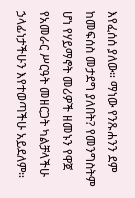እየፈሰሰ ያለው። ማነው የንጹሐንን ደም ከመፍሰስ መታደግ ያለበት? የመንግስትም ሆነ የሃይማኖት መሪዎች ዘመኑን የዋጀ የአመራር ሥርዓት መዘርጋት ካልቻላችሁ ኃላፊነታችሁን እየተወጣችሁ አይደለም።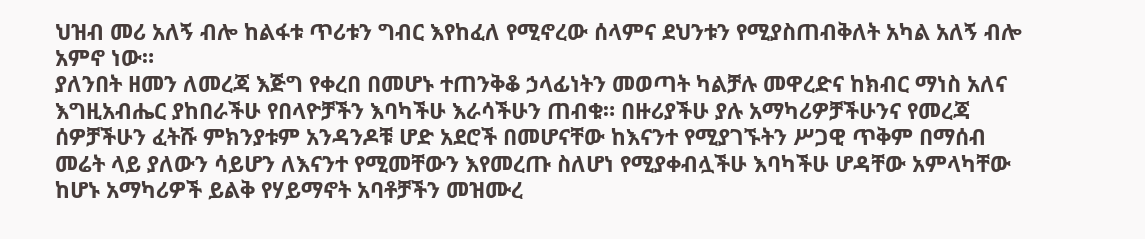ህዝብ መሪ አለኝ ብሎ ከልፋቱ ጥሪቱን ግብር እየከፈለ የሚኖረው ሰላምና ደህንቱን የሚያስጠብቅለት አካል አለኝ ብሎ አምኖ ነው።
ያለንበት ዘመን ለመረጃ እጅግ የቀረበ በመሆኑ ተጠንቅቆ ኃላፊነትን መወጣት ካልቻሉ መዋረድና ከክብር ማነስ አለና እግዚአብሔር ያከበራችሁ የበላዮቻችን እባካችሁ እራሳችሁን ጠብቁ። በዙሪያችሁ ያሉ አማካሪዎቻችሁንና የመረጃ ሰዎቻችሁን ፈትሹ ምክንያቱም አንዳንዶቹ ሆድ አደሮች በመሆናቸው ከእናንተ የሚያገኙትን ሥጋዊ ጥቅም በማሰብ መሬት ላይ ያለውን ሳይሆን ለእናንተ የሚመቸውን እየመረጡ ስለሆነ የሚያቀብሏችሁ እባካችሁ ሆዳቸው አምላካቸው ከሆኑ አማካሪዎች ይልቅ የሃይማኖት አባቶቻችን መዝሙረ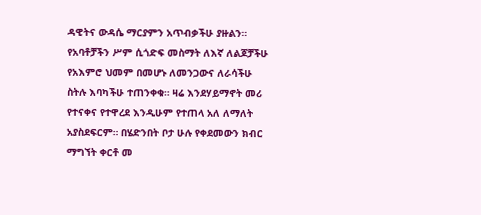ዳዊትና ውዳሴ ማርያምን አጥብቃችሁ ያዙልን። የአባቶቻችን ሥም ሲጎድፍ መስማት ለእኛ ለልጆቻችሁ የአእምሮ ህመም በመሆኑ ለመንጋውና ለራሳችሁ ስትሉ እባካችሁ ተጠንቀቁ። ዛሬ እንደሃይማኖት መሪ የተናቀና የተዋረደ እንዲሁም የተጠላ አለ ለማለት አያስደፍርም። በሄድንበት ቦታ ሁሉ የቀደመውን ክብር ማግኘት ቀርቶ መ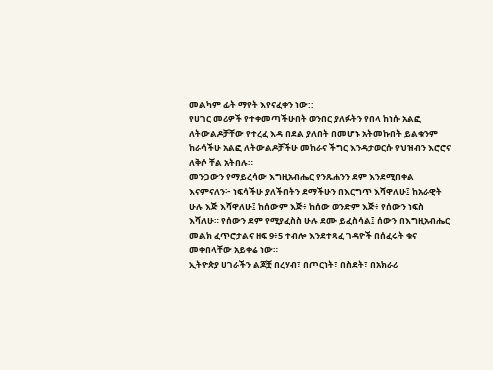መልካም ፊት ማየት እየናፈቀን ነው::
የሀገር መሪዎች የተቀመጣችሁበት ወንበር ያለፉትን የበላ ከነሱ አልፎ ለትውልዶቻቸው የተረፈ እዳ በደል ያለበት በመሆኑ አትመኩበት ይልቁንም ከራሳችሁ አልፎ ለትውልዶቻችሁ መከራና ችግር እንዳታወርሱ የህዝብን እሮሮና ለቅሶ ቸል አትበሉ።
መንጋውን የማይረሳው እግዚአብሔር የንጹሐንን ደም እንደሚበቀል እናምናለን፦ ነፍሳችሁ ያለችበትን ደማችሁን በእርግጥ እሻዋለሁ፤ ከአራዊት ሁሉ እጅ እሻዋለሁ፤ ከሰውም እጅ፥ ከሰው ወንድም እጅ፥ የሰውን ነፍስ እሻለሁ። የሰውን ደም የሚያፈስስ ሁሉ ደሙ ይፈስሳል፤ ሰውን በእግዚአብሔር መልክ ፈጥሮታልና ዘፍ 9፥5 ተብሎ እንደተጻፈ ገዳዮች በሰፈሩት ቁና መቀበላቸው አይቀሬ ነው።
ኢትዮጵያ ሀገራችን ልጆቿ በረሃብ፣ በጦርነት፣ በስደት፣ በአክራሪ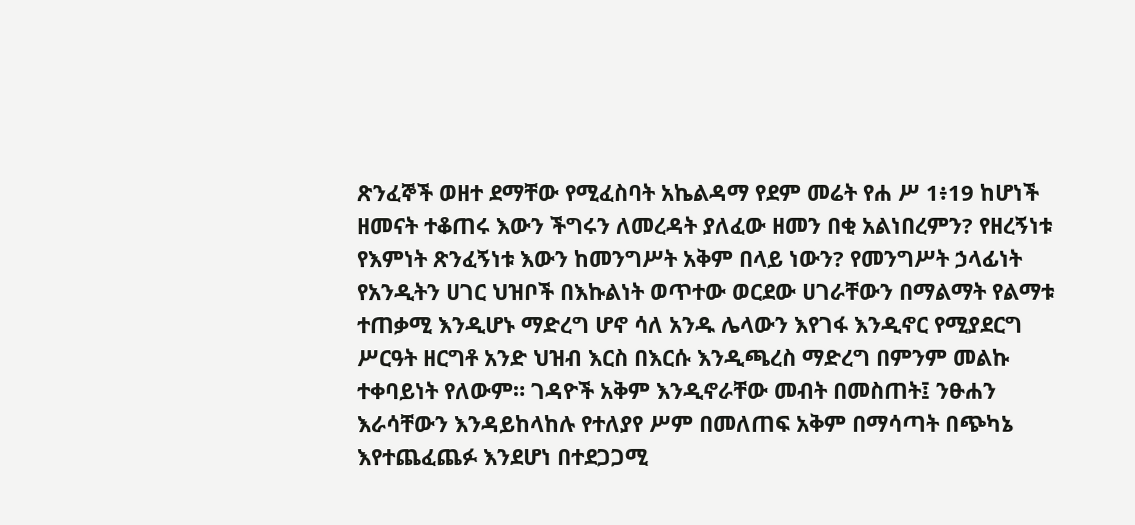ጽንፈኞች ወዘተ ደማቸው የሚፈስባት አኬልዳማ የደም መሬት የሐ ሥ 1፥19 ከሆነች ዘመናት ተቆጠሩ እውን ችግሩን ለመረዳት ያለፈው ዘመን በቂ አልነበረምን? የዘረኝነቱ የእምነት ጽንፈኝነቱ እውን ከመንግሥት አቅም በላይ ነውን? የመንግሥት ኃላፊነት የአንዲትን ሀገር ህዝቦች በእኩልነት ወጥተው ወርደው ሀገራቸውን በማልማት የልማቱ ተጠቃሚ እንዲሆኑ ማድረግ ሆኖ ሳለ አንዱ ሌላውን እየገፋ እንዲኖር የሚያደርግ ሥርዓት ዘርግቶ አንድ ህዝብ እርስ በእርሱ እንዲጫረስ ማድረግ በምንም መልኩ ተቀባይነት የለውም። ገዳዮች አቅም እንዲኖራቸው መብት በመስጠት፤ ንፁሐን እራሳቸውን እንዳይከላከሉ የተለያየ ሥም በመለጠፍ አቅም በማሳጣት በጭካኔ እየተጨፈጨፉ እንደሆነ በተደጋጋሚ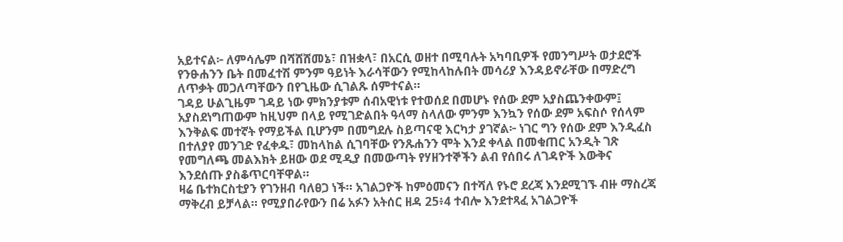አይተናል፦ ለምሳሌም በሻሸሸመኔ፣ በዝቋላ፣ በአርሲ ወዘተ በሚባሉት አካባቢዎች የመንግሥት ወታደሮች የንፁሐንን ቤት በመፈተሽ ምንም ዓይነት እራሳቸውን የሚከላከሉበት መሳሪያ እንዳይኖራቸው በማድረግ ለጥቃት መጋለጣቸውን በየጊዜው ሲገልጹ ሰምተናል።
ገዳይ ሁልጊዜም ገዳይ ነው ምክንያቱም ሰብአዊነቱ የተወሰደ በመሆኑ የሰው ደም አያስጨንቀውም፤ አያስደነግጠውም ከዚህም በላይ የሚገድልበት ዓላማ ስላለው ምንም እንኳን የሰው ደም አፍስሶ የሰላም እንቅልፍ መተኛት የማይችል ቢሆንም በመግደሉ ስይጣናዊ እርካታ ያገኛል፦ ነገር ግን የሰው ደም እንዲፈስ በተለያየ መንገድ የፈቀዱ፣ መከላከል ሲገባቸው የንጹሐንን ሞት እንደ ቀላል በመቁጠር አንዲት ገጽ የመግለጫ መልእክት ይዘው ወደ ሚዲያ በመውጣት የሃዘንተኞችን ልብ የሰበሩ ለገዳዮች እውቅና እንደሰጡ ያስቆጥርባቸዋል።
ዛሬ ቤተክርስቲያን የገንዘብ ባለፀጋ ነች። አገልጋዮች ከምዕመናን በተሻለ የኑሮ ደረጃ እንደሚገኙ ብዙ ማስረጃ ማቅረብ ይቻላል። የሚያበራየውን በሬ አፉን አትሰር ዘዳ 25፥4 ተብሎ እንደተጻፈ አገልጋዮች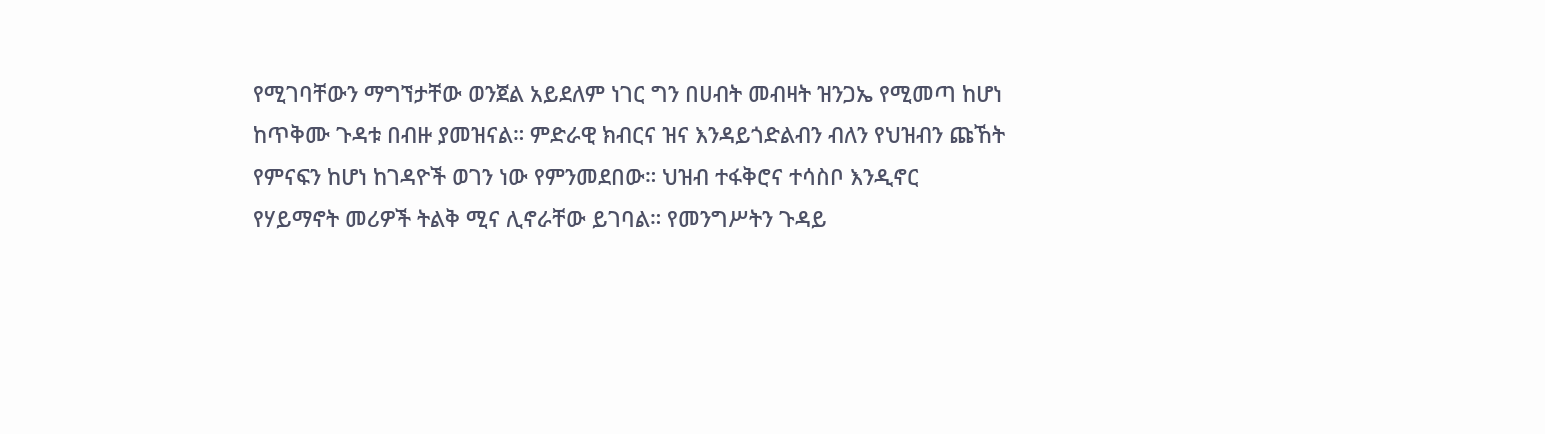የሚገባቸውን ማግኘታቸው ወንጀል አይደለም ነገር ግን በሀብት መብዛት ዝንጋኤ የሚመጣ ከሆነ ከጥቅሙ ጉዳቱ በብዙ ያመዝናል። ምድራዊ ክብርና ዝና እንዳይጎድልብን ብለን የህዝብን ጩኸት የምናፍን ከሆነ ከገዳዮች ወገን ነው የምንመደበው። ህዝብ ተፋቅሮና ተሳስቦ እንዲኖር የሃይማኖት መሪዎች ትልቅ ሚና ሊኖራቸው ይገባል። የመንግሥትን ጉዳይ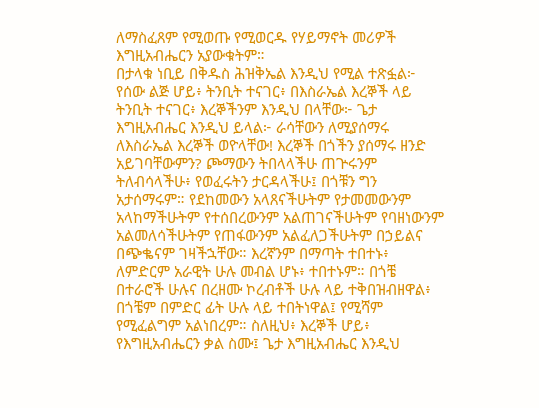ለማስፈጸም የሚወጡ የሚወርዱ የሃይማኖት መሪዎች እግዚአብሔርን አያውቁትም።
በታላቁ ነቢይ በቅዱስ ሕዝቅኤል እንዲህ የሚል ተጽፏል፦ የሰው ልጅ ሆይ፥ ትንቢት ተናገር፥ በእስራኤል እረኞች ላይ ትንቢት ተናገር፥ እረኞችንም እንዲህ በላቸው፦ ጌታ እግዚአብሔር እንዲህ ይላል፦ ራሳቸውን ለሚያሰማሩ ለእስራኤል እረኞች ወዮላቸው! እረኞች በጎችን ያሰማሩ ዘንድ አይገባቸውምን? ጮማውን ትበላላችሁ ጠጕሩንም ትለብሳላችሁ፥ የወፈሩትን ታርዳላችሁ፤ በጎቹን ግን አታሰማሩም። የደከመውን አላጸናችሁትም የታመመውንም አላከማችሁትም የተሰበረውንም አልጠገናችሁትም የባዘነውንም አልመለሳችሁትም የጠፋውንም አልፈለጋችሁትም በኃይልና በጭቈናም ገዛችኋቸው። እረኛንም በማጣት ተበተኑ፥ ለምድርም አራዊት ሁሉ መብል ሆኑ፥ ተበተኑም። በጎቼ በተራሮች ሁሉና በረዘሙ ኮረብቶች ሁሉ ላይ ተቅበዝብዘዋል፥ በጎቼም በምድር ፊት ሁሉ ላይ ተበትነዋል፤ የሚሻም የሚፈልግም አልነበረም። ስለዚህ፥ እረኞች ሆይ፥ የእግዚአብሔርን ቃል ስሙ፤ ጌታ እግዚአብሔር እንዲህ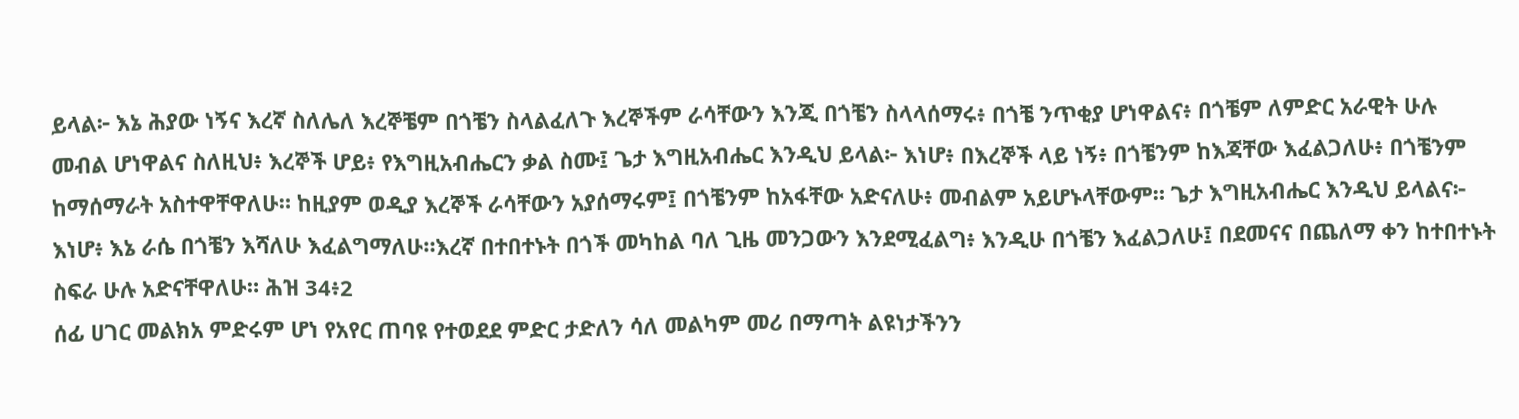ይላል፦ እኔ ሕያው ነኝና እረኛ ስለሌለ እረኞቼም በጎቼን ስላልፈለጉ እረኞችም ራሳቸውን እንጂ በጎቼን ስላላሰማሩ፥ በጎቼ ንጥቂያ ሆነዋልና፥ በጎቼም ለምድር አራዊት ሁሉ መብል ሆነዋልና ስለዚህ፥ እረኞች ሆይ፥ የእግዚአብሔርን ቃል ስሙ፤ ጌታ እግዚአብሔር እንዲህ ይላል፦ እነሆ፥ በእረኞች ላይ ነኝ፥ በጎቼንም ከእጃቸው እፈልጋለሁ፥ በጎቼንም ከማሰማራት አስተዋቸዋለሁ። ከዚያም ወዲያ እረኞች ራሳቸውን አያሰማሩም፤ በጎቼንም ከአፋቸው አድናለሁ፥ መብልም አይሆኑላቸውም። ጌታ እግዚአብሔር እንዲህ ይላልና፦ እነሆ፥ እኔ ራሴ በጎቼን እሻለሁ እፈልግማለሁ።እረኛ በተበተኑት በጎች መካከል ባለ ጊዜ መንጋውን እንደሚፈልግ፥ እንዲሁ በጎቼን እፈልጋለሁ፤ በደመናና በጨለማ ቀን ከተበተኑት ስፍራ ሁሉ አድናቸዋለሁ። ሕዝ 34፥2
ሰፊ ሀገር መልክአ ምድሩም ሆነ የአየር ጠባዩ የተወደደ ምድር ታድለን ሳለ መልካም መሪ በማጣት ልዩነታችንን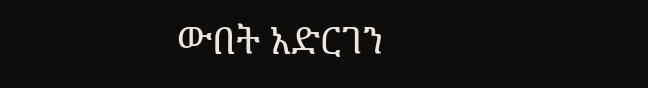ውበት አድርገን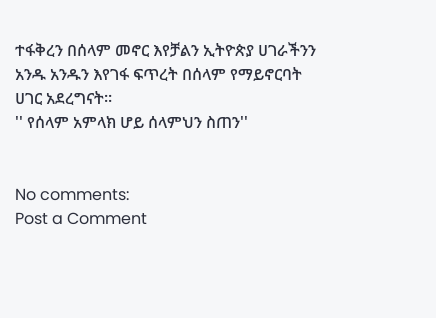ተፋቅረን በሰላም መኖር እየቻልን ኢትዮጵያ ሀገራችንን አንዱ አንዱን እየገፋ ፍጥረት በሰላም የማይኖርባት ሀገር አደረግናት።
'' የሰላም አምላክ ሆይ ሰላምህን ስጠን''


No comments:
Post a Comment